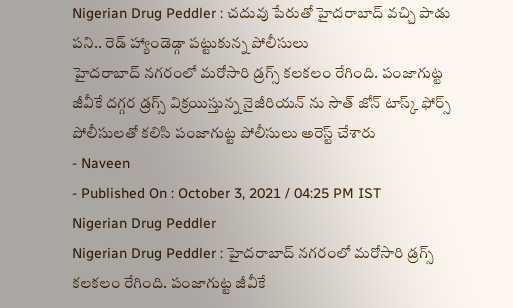Nigerian Drug Peddler : చదువు పేరుతో హైదరాబాద్ వచ్చి పాడు పని.. రెడ్ హ్యాండెడ్గా పట్టుకున్న పోలీసులు
హైదరాబాద్ నగరంలో మరోసారి డ్రగ్స్ కలకలం రేగింది. పంజాగుట్ట జీవీకే దగ్గర డ్రగ్స్ విక్రయిస్తున్న నైజీరియన్ ను సౌత్ జోన్ టాస్క్ ఫోర్స్ పోలీసులతో కలిసి పంజాగుట్ట పోలీసులు అరెస్ట్ చేశారు
- Naveen
- Published On : October 3, 2021 / 04:25 PM IST
Nigerian Drug Peddler
Nigerian Drug Peddler : హైదరాబాద్ నగరంలో మరోసారి డ్రగ్స్ కలకలం రేగింది. పంజాగుట్ట జీవీకే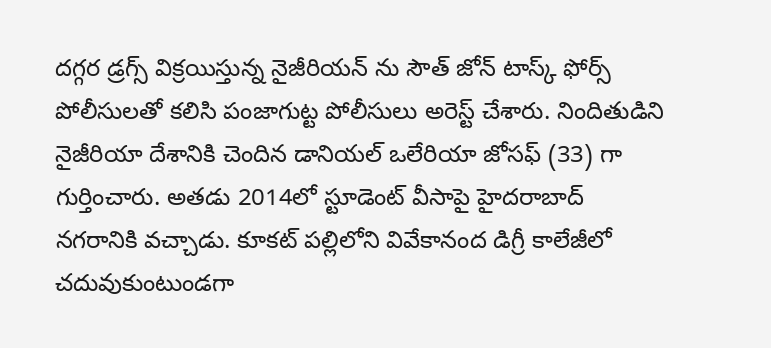దగ్గర డ్రగ్స్ విక్రయిస్తున్న నైజీరియన్ ను సౌత్ జోన్ టాస్క్ ఫోర్స్ పోలీసులతో కలిసి పంజాగుట్ట పోలీసులు అరెస్ట్ చేశారు. నిందితుడిని నైజీరియా దేశానికి చెందిన డానియల్ ఒలేరియా జోసఫ్ (33) గా గుర్తించారు. అతడు 2014లో స్టూడెంట్ వీసాపై హైదరాబాద్ నగరానికి వచ్చాడు. కూకట్ పల్లిలోని వివేకానంద డిగ్రీ కాలేజీలో చదువుకుంటుండగా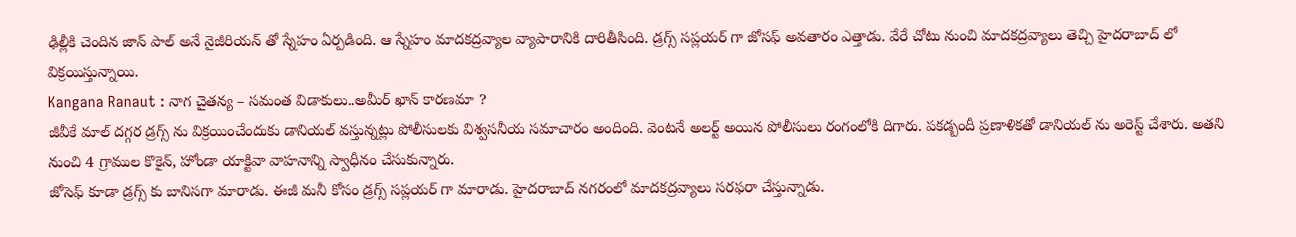ఢిల్లీకి చెందిన జాన్ పాల్ అనే నైజీరియన్ తో స్నేహం ఏర్పడింది. ఆ స్నేహం మాదకద్రవ్యాల వ్యాపారానికి దారితీసింది. డ్రగ్స్ సప్లయర్ గా జోసఫ్ అవతారం ఎత్తాడు. వేరే చోటు నుంచి మాదకద్రవ్యాలు తెచ్చి హైదరాబాద్ లో విక్రయిస్తున్నాయి.
Kangana Ranaut : నాగ చైతన్య – సమంత విడాకులు..అమీర్ ఖాన్ కారణమా ?
జీవీకే మాల్ దగ్గర డ్రగ్స్ ను విక్రయించేందుకు డానియల్ వస్తున్నట్లు పోలీసులకు విశ్వసనీయ సమాచారం అందింది. వెంటనే అలర్ట్ అయిన పోలీసులు రంగంలోకి దిగారు. పకడ్బందీ ప్రణాళికతో డానియల్ ను అరెస్ట్ చేశారు. అతని నుంచి 4 గ్రాముల కొకైన్, హోండా యాక్టివా వాహనాన్ని స్వాధీనం చేసుకున్నారు.
జోసెఫ్ కూడా డ్రగ్స్ కు బానిసగా మారాడు. ఈజీ మనీ కోసం డ్రగ్స్ సప్లయర్ గా మారాడు. హైదరాబాద్ నగరంలో మాదకద్రవ్యాలు సరఫరా చేస్తున్నాడు.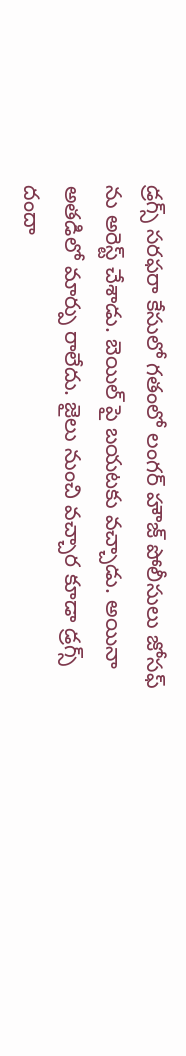డ్రగ్స్ సరఫరా కేసులో గతంలో లంగర్ హౌజ్ పోలీసులు జోసఫ్ ను అరెస్ట్ చేశాడు. బెయిల్ పై బయటకు వచ్చాడు. అయినా అతడిలో మార్పు రాలేదు. జైలు నుంచి వచ్చార కూడా డ్రగ్స్ దందా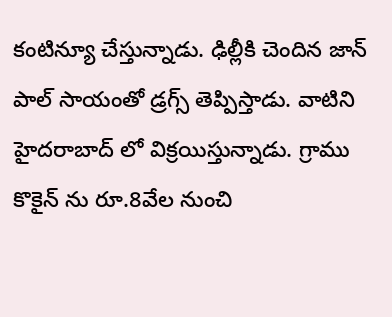కంటిన్యూ చేస్తున్నాడు. ఢిల్లీకి చెందిన జాన్ పాల్ సాయంతో డ్రగ్స్ తెప్పిస్తాడు. వాటిని హైదరాబాద్ లో విక్రయిస్తున్నాడు. గ్రాము కొకైన్ ను రూ.8వేల నుంచి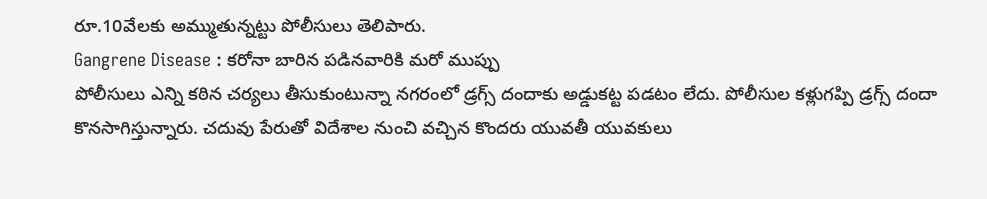రూ.10వేలకు అమ్ముతున్నట్టు పోలీసులు తెలిపారు.
Gangrene Disease : కరోనా బారిన పడినవారికి మరో ముప్పు
పోలీసులు ఎన్ని కఠిన చర్యలు తీసుకుంటున్నా నగరంలో డ్రగ్స్ దందాకు అడ్డుకట్ట పడటం లేదు. పోలీసుల కళ్లుగప్పి డ్రగ్స్ దందా కొనసాగిస్తున్నారు. చదువు పేరుతో విదేశాల నుంచి వచ్చిన కొందరు యువతీ యువకులు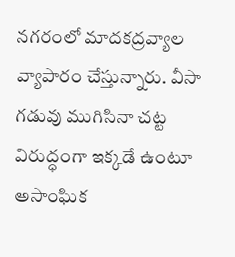నగరంలో మాదకద్రవ్యాల వ్యాపారం చేస్తున్నారు. వీసా గడువు ముగిసినా చట్ట విరుద్ధంగా ఇక్కడే ఉంటూ అసాంఘిక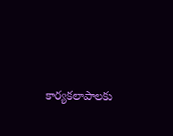కార్యకలాపాలకు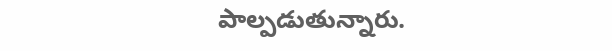పాల్పడుతున్నారు.